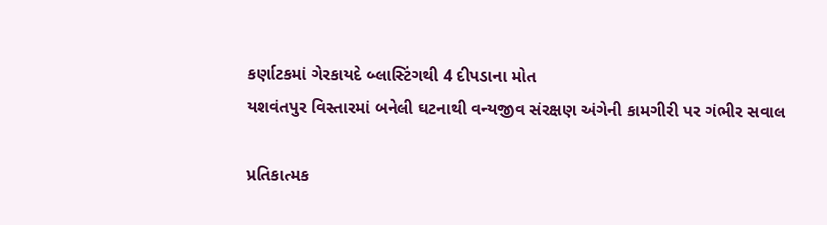કર્ણાટકમાં ગેરકાયદે બ્લાસ્ટિંગથી 4 દીપડાના મોત
યશવંતપુર વિસ્તારમાં બનેલી ઘટનાથી વન્યજીવ સંરક્ષણ અંગેની કામગીરી પર ગંભીર સવાલ

પ્રતિકાત્મક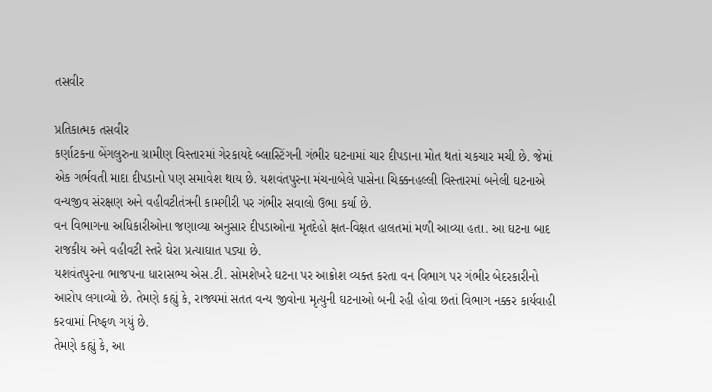તસવીર

પ્રતિકાત્મક તસવીર
કર્ણાટકના બેંગલુરુના ગ્રામીણ વિસ્તારમાં ગેરકાયદે બ્લાસ્ટિંગની ગંભીર ઘટનામાં ચાર દીપડાના મોત થતાં ચકચાર મચી છે. જેમાં એક ગર્ભવતી માદા દીપડાનો પણ સમાવેશ થાય છે. યશવંતપુરના મંચનાબેલે પાસેના ચિક્કનહલ્લી વિસ્તારમાં બનેલી ઘટનાએ વન્યજીવ સંરક્ષણ અને વહીવટીતંત્રની કામગીરી પર ગંભીર સવાલો ઉભા કર્યા છે.
વન વિભાગના અધિકારીઓના જણાવ્યા અનુસાર દીપડાઓના મૃતદેહો ક્ષત-વિક્ષત હાલતમાં મળી આવ્યા હતા. આ ઘટના બાદ રાજકીય અને વહીવટી સ્તરે ઘેરા પ્રત્યાઘાત પડ્યા છે.
યશવંતપુરના ભાજપના ધારાસભ્ય એસ.ટી. સોમશેખરે ઘટના પર આક્રોશ વ્યક્ત કરતા વન વિભાગ પર ગંભીર બેદરકારીનો આરોપ લગાવ્યો છે. તેમણે કહ્યું કે, રાજ્યમાં સતત વન્ય જીવોના મૃત્યુની ઘટનાઓ બની રહી હોવા છતાં વિભાગ નક્કર કાર્યવાહી કરવામાં નિષ્ફળ ગયું છે.
તેમણે કહ્યું કે, આ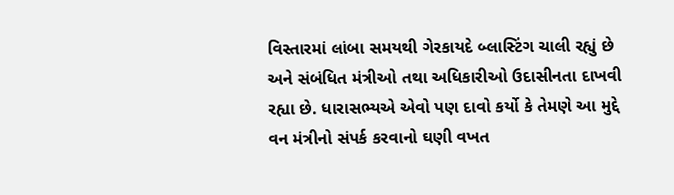વિસ્તારમાં લાંબા સમયથી ગેરકાયદે બ્લાસ્ટિંગ ચાલી રહ્યું છે અને સંબંધિત મંત્રીઓ તથા અધિકારીઓ ઉદાસીનતા દાખવી રહ્યા છે. ધારાસભ્યએ એવો પણ દાવો કર્યો કે તેમણે આ મુદ્દે વન મંત્રીનો સંપર્ક કરવાનો ઘણી વખત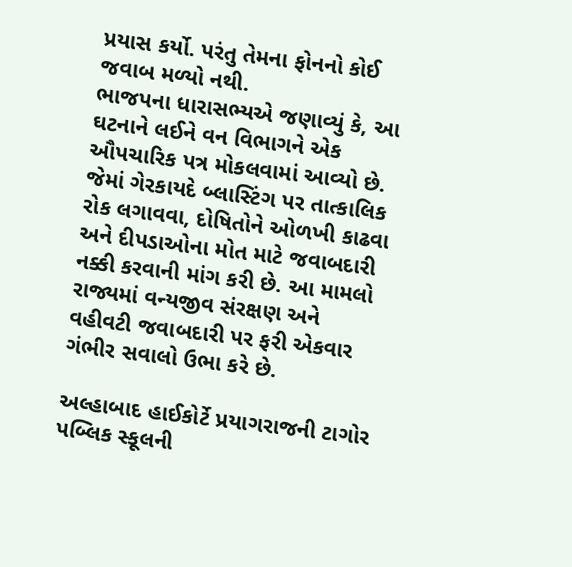પ્રયાસ કર્યો. પરંતુ તેમના ફોનનો કોઈ જવાબ મળ્યો નથી.
ભાજપના ધારાસભ્યએ જણાવ્યું કે, આ ઘટનાને લઈને વન વિભાગને એક ઔપચારિક પત્ર મોકલવામાં આવ્યો છે. જેમાં ગેરકાયદે બ્લાસ્ટિંગ પર તાત્કાલિક રોક લગાવવા, દોષિતોને ઓળખી કાઢવા અને દીપડાઓના મોત માટે જવાબદારી નક્કી કરવાની માંગ કરી છે. આ મામલો રાજ્યમાં વન્યજીવ સંરક્ષણ અને વહીવટી જવાબદારી પર ફરી એકવાર ગંભીર સવાલો ઉભા કરે છે.

અલ્હાબાદ હાઈકોર્ટે પ્રયાગરાજની ટાગોર પબ્લિક સ્કૂલની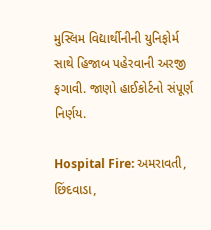મુસ્લિમ વિદ્યાર્થીનીની યુનિફોર્મ સાથે હિજાબ પહેરવાની અરજી ફગાવી. જાણો હાઈકોર્ટનો સંપૂર્ણ નિર્ણય.

Hospital Fire: અમરાવતી, છિંદવાડા,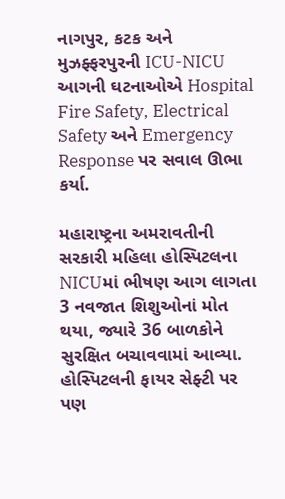નાગપુર, કટક અને મુઝફ્ફરપુરની ICU-NICU આગની ઘટનાઓએ Hospital Fire Safety, Electrical Safety અને Emergency Response પર સવાલ ઊભા કર્યા.

મહારાષ્ટ્રના અમરાવતીની સરકારી મહિલા હોસ્પિટલના NICUમાં ભીષણ આગ લાગતા 3 નવજાત શિશુઓનાં મોત થયા, જ્યારે 36 બાળકોને સુરક્ષિત બચાવવામાં આવ્યા. હોસ્પિટલની ફાયર સેફ્ટી પર પણ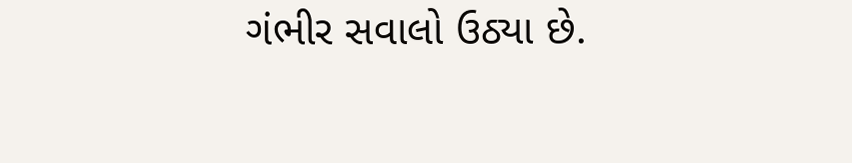ગંભીર સવાલો ઉઠ્યા છે.